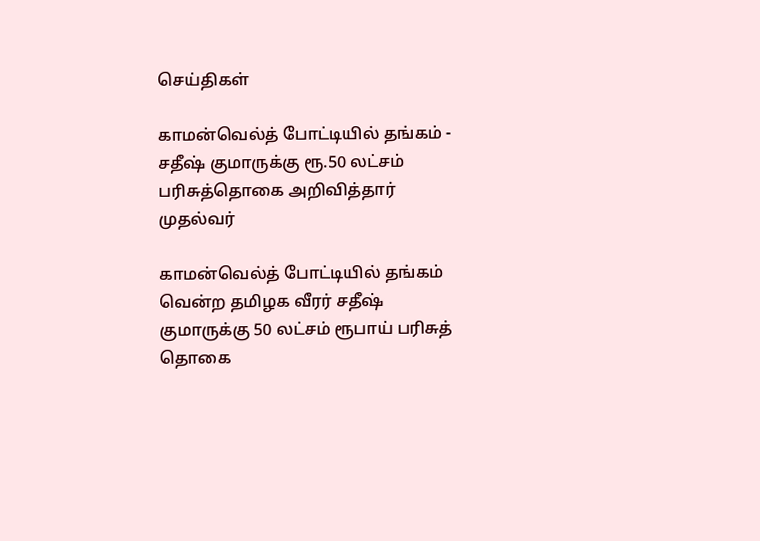செய்திகள்

காமன்வெல்த் போட்டியில் தங்கம் - சதீஷ் குமாருக்கு ரூ.50 லட்சம் பரிசுத்தொகை அறிவித்தார் முதல்வர்

காமன்வெல்த் போட்டியில் தங்கம் வென்ற தமிழக வீரர் சதீஷ் குமாருக்கு 50 லட்சம் ரூபாய் பரிசுத் தொகை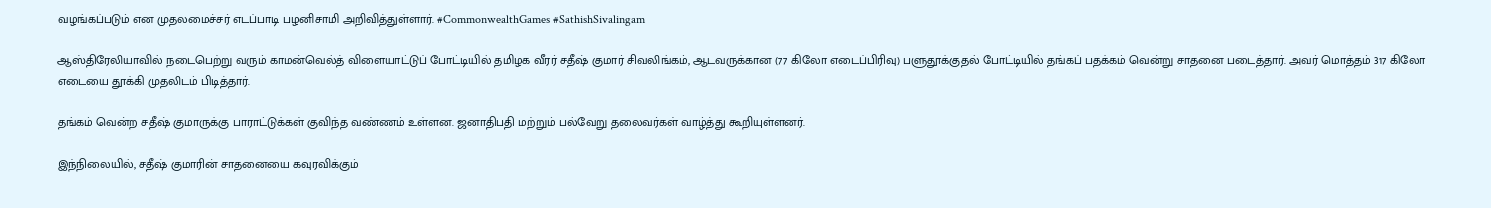வழங்கப்படும் என முதலமைச்சர் எடப்பாடி பழனிசாமி அறிவித்துள்ளார். #CommonwealthGames #SathishSivalingam

ஆஸ்திரேலியாவில் நடைபெற்று வரும் காமன்வெல்த் விளையாட்டுப் போட்டியில் தமிழக வீரர் சதீஷ் குமார் சிவலிங்கம், ஆடவருக்கான (77 கிலோ எடைப்பிரிவு) பளுதூக்குதல் போட்டியில் தங்கப் பதக்கம் வென்று சாதனை படைத்தார். அவர் மொத்தம் 317 கிலோ எடையை தூக்கி முதலிடம் பிடித்தார்.

தங்கம் வென்ற சதீஷ் குமாருக்கு பாராட்டுக்கள் குவிந்த வண்ணம் உள்ளன. ஜனாதிபதி மற்றும் பல்வேறு தலைவர்கள் வாழ்த்து கூறியுள்ளனர்.

இந்நிலையில், சதீஷ் குமாரின் சாதனையை கவுரவிக்கும்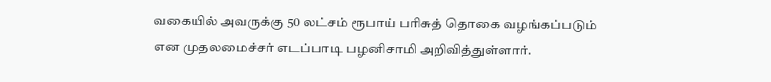வகையில் அவருக்கு 50 லட்சம் ரூபாய் பரிசுத் தொகை வழங்கப்படும் என முதலமைச்சர் எடப்பாடி பழனிசாமி அறிவித்துள்ளார்.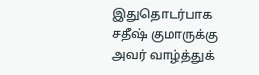இதுதொடர்பாக சதீஷ் குமாருக்கு அவர் வாழ்த்துக்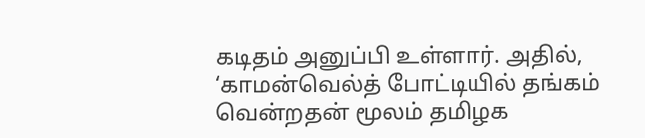கடிதம் அனுப்பி உள்ளார். அதில், ‘காமன்வெல்த் போட்டியில் தங்கம் வென்றதன் மூலம் தமிழக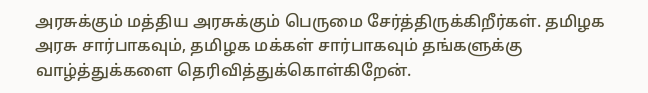அரசுக்கும் மத்திய அரசுக்கும் பெருமை சேர்த்திருக்கிறீர்கள். தமிழக அரசு சார்பாகவும், தமிழக மக்கள் சார்பாகவும் தங்களுக்கு வாழ்த்துக்களை தெரிவித்துக்கொள்கிறேன்.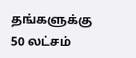தங்களுக்கு 50 லட்சம்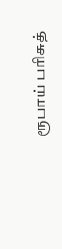ரூபாய் பரிசுத்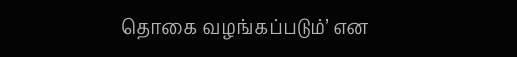தொகை வழங்கப்படும்’ என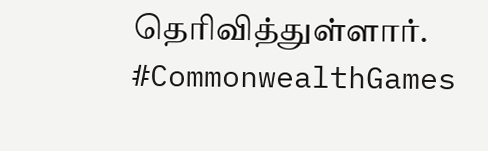தெரிவித்துள்ளார். #CommonwealthGames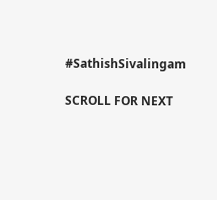#SathishSivalingam

SCROLL FOR NEXT